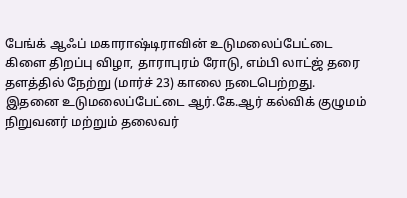பேங்க் ஆஃப் மகாராஷ்டிராவின் உடுமலைப்பேட்டை கிளை திறப்பு விழா, தாராபுரம் ரோடு, எம்பி லாட்ஜ் தரை தளத்தில் நேற்று (மார்ச் 23) காலை நடைபெற்றது.
இதனை உடுமலைப்பேட்டை ஆர்.கே.ஆர் கல்விக் குழுமம் நிறுவனர் மற்றும் தலைவர்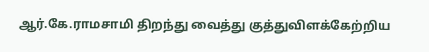ஆர்.கே.ராமசாமி திறந்து வைத்து குத்துவிளக்கேற்றிய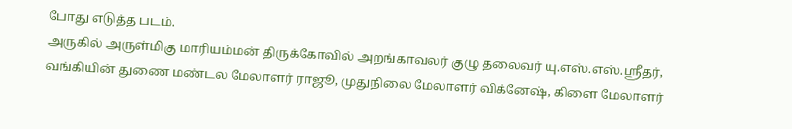போது எடுத்த படம்.
அருகில் அருள்மிகு மாரியம்மன் திருக்கோவில் அறங்காவலர் குழு தலைவர் யு.எஸ்.எஸ்.ஸ்ரீதர், வங்கியின் துணை மண்டல மேலாளர் ராஜூ, முதுநிலை மேலாளர் விக்னேஷ், கிளை மேலாளர்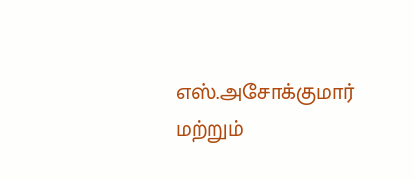எஸ்.அசோக்குமார் மற்றும்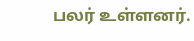பலர் உள்ளனர்.